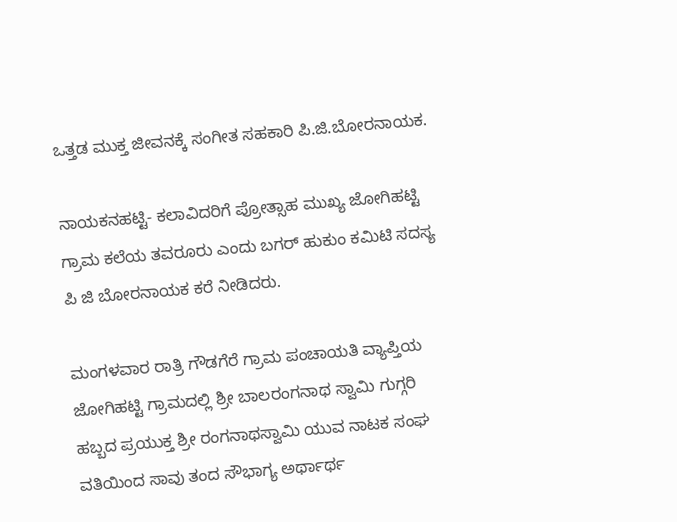ಒತ್ತಡ ಮುಕ್ತ ಜೀವನಕ್ಕೆ ಸಂಗೀತ ಸಹಕಾರಿ ಪಿ.ಜಿ.ಬೋರನಾಯಕ.

ನಾಯಕನಹಟ್ಟಿ- ಕಲಾವಿದರಿಗೆ ಪ್ರೋತ್ಸಾಹ ಮುಖ್ಯ ಜೋಗಿಹಟ್ಟಿ ಗ್ರಾಮ ಕಲೆಯ ತವರೂರು ಎಂದು ಬಗರ್ ಹುಕುಂ ಕಮಿಟಿ ಸದಸ್ಯ ಪಿ ಜಿ ಬೋರನಾಯಕ ಕರೆ ನೀಡಿದರು.

ಮಂಗಳವಾರ ರಾತ್ರಿ ಗೌಡಗೆರೆ ಗ್ರಾಮ ಪಂಚಾಯತಿ ವ್ಯಾಪ್ತಿಯ ಜೋಗಿಹಟ್ಟಿ ಗ್ರಾಮದಲ್ಲಿ ಶ್ರೀ ಬಾಲರಂಗನಾಥ ಸ್ವಾಮಿ ಗುಗ್ಗರಿ ಹಬ್ಬದ ಪ್ರಯುಕ್ತ ಶ್ರೀ ರಂಗನಾಥಸ್ವಾಮಿ ಯುವ ನಾಟಕ ಸಂಘ ವತಿಯಿಂದ ಸಾವು ತಂದ ಸೌಭಾಗ್ಯ ಅರ್ಥಾರ್ಥ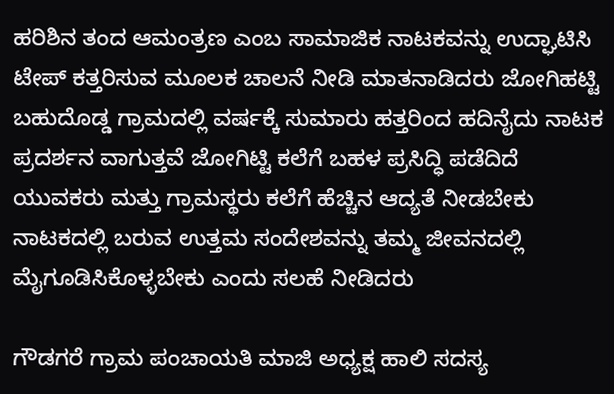ಹರಿಶಿನ ತಂದ ಆಮಂತ್ರಣ ಎಂಬ ಸಾಮಾಜಿಕ ನಾಟಕವನ್ನು ಉದ್ಘಾಟಿಸಿ ಟೇಪ್ ಕತ್ತರಿಸುವ ಮೂಲಕ ಚಾಲನೆ ನೀಡಿ ಮಾತನಾಡಿದರು ಜೋಗಿಹಟ್ಟಿ ಬಹುದೊಡ್ಡ ಗ್ರಾಮದಲ್ಲಿ ವರ್ಷಕ್ಕೆ ಸುಮಾರು ಹತ್ತರಿಂದ ಹದಿನೈದು ನಾಟಕ ಪ್ರದರ್ಶನ ವಾಗುತ್ತವೆ ಜೋಗಿಟ್ಟಿ ಕಲೆಗೆ ಬಹಳ ಪ್ರಸಿದ್ಧಿ ಪಡೆದಿದೆ ಯುವಕರು ಮತ್ತು ಗ್ರಾಮಸ್ಥರು ಕಲೆಗೆ ಹೆಚ್ಚಿನ ಆದ್ಯತೆ ನೀಡಬೇಕು ನಾಟಕದಲ್ಲಿ ಬರುವ ಉತ್ತಮ ಸಂದೇಶವನ್ನು ತಮ್ಮ ಜೀವನದಲ್ಲಿ ಮೈಗೂಡಿಸಿಕೊಳ್ಳಬೇಕು ಎಂದು ಸಲಹೆ ನೀಡಿದರು

ಗೌಡಗರೆ ಗ್ರಾಮ ಪಂಚಾಯತಿ ಮಾಜಿ ಅಧ್ಯಕ್ಷ ಹಾಲಿ ಸದಸ್ಯ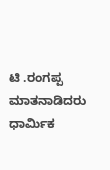ಟಿ .ರಂಗಪ್ಪ ಮಾತನಾಡಿದರು ಧಾರ್ಮಿಕ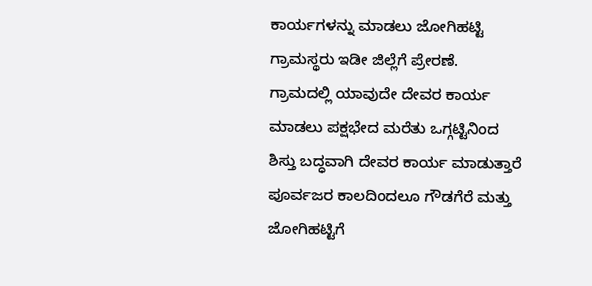ಕಾರ್ಯಗಳನ್ನು ಮಾಡಲು ಜೋಗಿಹಟ್ಟಿ ಗ್ರಾಮಸ್ಥರು ಇಡೀ ಜಿಲ್ಲೆಗೆ ಪ್ರೇರಣೆ.
ಗ್ರಾಮದಲ್ಲಿ ಯಾವುದೇ ದೇವರ ಕಾರ್ಯ ಮಾಡಲು ಪಕ್ಷಭೇದ ಮರೆತು ಒಗ್ಗಟ್ಟಿನಿಂದ ಶಿಸ್ತು ಬದ್ಧವಾಗಿ ದೇವರ ಕಾರ್ಯ ಮಾಡುತ್ತಾರೆ ಪೂರ್ವಜರ ಕಾಲದಿಂದಲೂ ಗೌಡಗೆರೆ ಮತ್ತು ಜೋಗಿಹಟ್ಟಿಗೆ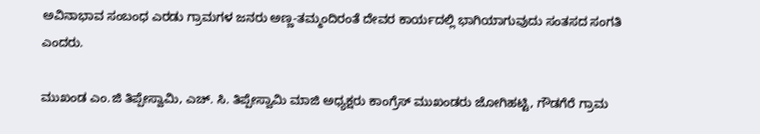ಅವಿನಾಭಾವ ಸಂಬಂಧ ಎರಡು ಗ್ರಾಮಗಳ ಜನರು ಅಣ್ಣ-ತಮ್ಮಂದಿರಂತೆ ದೇವರ ಕಾರ್ಯದಲ್ಲಿ ಭಾಗಿಯಾಗುವುದು ಸಂತಸದ ಸಂಗತಿ ಎಂದರು.

ಮುಖಂಡ ಎಂ.ಜಿ ತಿಪ್ಪೇಸ್ವಾಮಿ, ಎಚ್. ಸಿ. ತಿಪ್ಪೇಸ್ವಾಮಿ ಮಾಜಿ ಅಧ್ಯಕ್ಷರು ಕಾಂಗ್ರೆಸ್ ಮುಖಂಡರು ಜೋಗಿಹಟ್ಟಿ, ಗೌಡಗೆರೆ ಗ್ರಾಮ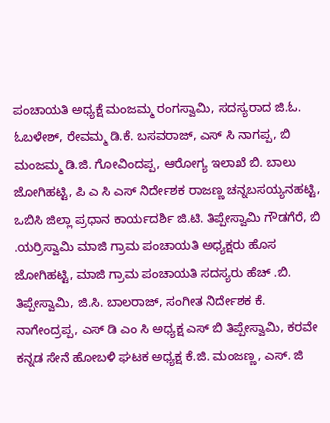ಪಂಚಾಯತಿ ಅಧ್ಯಕ್ಷೆ ಮಂಜಮ್ಮ ರಂಗಸ್ವಾಮಿ, ಸದಸ್ಯರಾದ ಜಿ.ಓ. ಓಬಳೇಶ್, ರೇವಮ್ಮ ಡಿ.ಕೆ. ಬಸವರಾಜ್, ಎಸ್ ಸಿ ನಾಗಪ್ಪ, ಬಿ ಮಂಜಮ್ಮ ಡಿ.ಜಿ. ಗೋವಿಂದಪ್ಪ, ಆರೋಗ್ಯ ಇಲಾಖೆ ಬಿ. ಬಾಲು ಜೋಗಿಹಟ್ಟಿ, ಪಿ ಎ ಸಿ ಎಸ್ ನಿರ್ದೇಶಕ ರಾಜಣ್ಣ ಚನ್ನಬಸಯ್ಯನಹಟ್ಟಿ, ಒಬಿಸಿ ಜಿಲ್ಲಾ ಪ್ರಧಾನ ಕಾರ್ಯದರ್ಶಿ ಜಿ.ಟಿ. ತಿಪ್ಪೇಸ್ವಾಮಿ ಗೌಡಗೆರೆ, ಬಿ .ಯರ್ರಿಸ್ವಾಮಿ ಮಾಜಿ ಗ್ರಾಮ ಪಂಚಾಯತಿ ಅಧ್ಯಕ್ಷರು ಹೊಸ ಜೋಗಿಹಟ್ಟಿ, ಮಾಜಿ ಗ್ರಾಮ ಪಂಚಾಯತಿ ಸದಸ್ಯರು ಹೆಚ್ .ಬಿ. ತಿಪ್ಪೇಸ್ವಾಮಿ, ಜಿ.ಸಿ. ಬಾಲರಾಜ್, ಸಂಗೀತ ನಿರ್ದೇಶಕ ಕೆ. ನಾಗೇಂದ್ರಪ್ಪ, ಎಸ್ ಡಿ ಎಂ ಸಿ ಅಧ್ಯಕ್ಷ ಎಸ್ ಬಿ ತಿಪ್ಪೇಸ್ವಾಮಿ, ಕರವೇ ಕನ್ನಡ ಸೇನೆ ಹೋಬಳಿ ಘಟಕ ಅಧ್ಯಕ್ಷ ಕೆ.ಜಿ. ಮಂಜಣ್ಣ, ಎಸ್. ಜಿ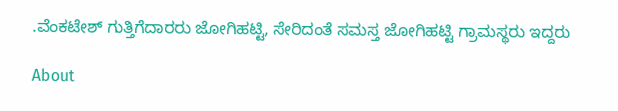.ವೆಂಕಟೇಶ್ ಗುತ್ತಿಗೆದಾರರು ಜೋಗಿಹಟ್ಟಿ, ಸೇರಿದಂತೆ ಸಮಸ್ತ ಜೋಗಿಹಟ್ಟಿ ಗ್ರಾಮಸ್ಥರು ಇದ್ದರು

About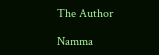The Author

Namma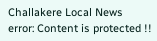Challakere Local News
error: Content is protected !!